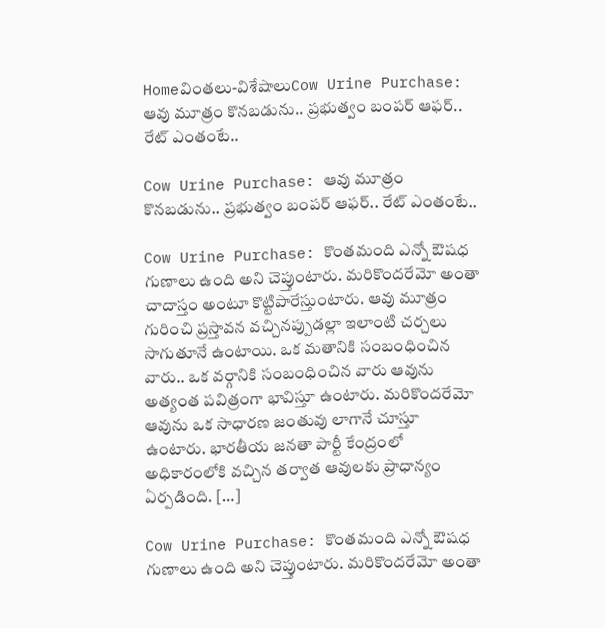Homeవింతలు-విశేషాలుCow Urine Purchase: ఆవు మూత్రం కొనబడును.. ప్రభుత్వం బంపర్ ఆఫర్.. రేట్ ఎంతంటే..

Cow Urine Purchase: ఆవు మూత్రం కొనబడును.. ప్రభుత్వం బంపర్ ఆఫర్.. రేట్ ఎంతంటే..

Cow Urine Purchase: కొంతమంది ఎన్నో ఔషధ గుణాలు ఉంది అని చెప్తుంటారు. మరికొందరేమో అంతా చాదాస్తం అంటూ కొట్టిపారేస్తుంటారు. ఆవు మూత్రం గురించి ప్రస్తావన వచ్చినప్పుడల్లా ఇలాంటి చర్చలు సాగుతూనే ఉంటాయి. ఒక మతానికి సంబంధించిన వారు.. ఒక వర్గానికి సంబంధించిన వారు ఆవును అత్యంత పవిత్రంగా భావిస్తూ ఉంటారు. మరికొందరేమో ఆవును ఒక సాధారణ జంతువు లాగానే చూస్తూ ఉంటారు. భారతీయ జనతా పార్టీ కేంద్రంలో అధికారంలోకి వచ్చిన తర్వాత ఆవులకు ప్రాధాన్యం ఏర్పడింది. […]

Cow Urine Purchase: కొంతమంది ఎన్నో ఔషధ గుణాలు ఉంది అని చెప్తుంటారు. మరికొందరేమో అంతా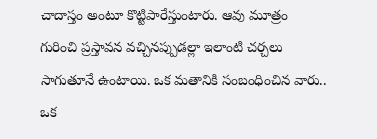చాదాస్తం అంటూ కొట్టిపారేస్తుంటారు. ఆవు మూత్రం గురించి ప్రస్తావన వచ్చినప్పుడల్లా ఇలాంటి చర్చలు సాగుతూనే ఉంటాయి. ఒక మతానికి సంబంధించిన వారు.. ఒక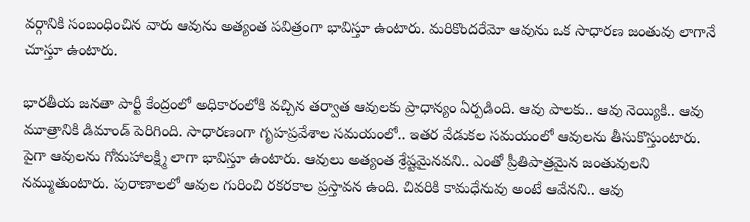వర్గానికి సంబంధించిన వారు ఆవును అత్యంత పవిత్రంగా భావిస్తూ ఉంటారు. మరికొందరేమో ఆవును ఒక సాధారణ జంతువు లాగానే చూస్తూ ఉంటారు.

భారతీయ జనతా పార్టీ కేంద్రంలో అధికారంలోకి వచ్చిన తర్వాత ఆవులకు ప్రాధాన్యం ఏర్పడింది. ఆవు పాలకు.. ఆవు నెయ్యికి.. ఆవు మూత్రానికి డిమాండ్ పెరిగింది. సాధారణంగా గృహప్రవేశాల సమయంలో.. ఇతర వేడుకల సమయంలో ఆవులను తీసుకొస్తుంటారు. పైగా ఆవులను గోమహాలక్ష్మి లాగా భావిస్తూ ఉంటారు. ఆవులు అత్యంత శ్రేష్టమైనవని.. ఎంతో ప్రీతిపాత్రమైన జంతువులని నమ్ముతుంటారు. పురాణాలలో ఆవుల గురించి రకరకాల ప్రస్తావన ఉంది. చివరికి కామధేనువు అంటే ఆవేనని.. ఆవు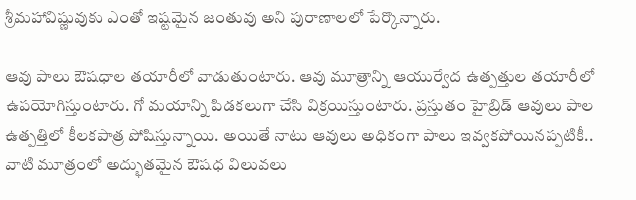శ్రీమహావిష్ణువుకు ఎంతో ఇష్టమైన జంతువు అని పురాణాలలో పేర్కొన్నారు.

ఆవు పాలు ఔషధాల తయారీలో వాడుతుంటారు. ఆవు మూత్రాన్ని ఆయుర్వేద ఉత్పత్తుల తయారీలో ఉపయోగిస్తుంటారు. గో మయాన్ని పిడకలుగా చేసి విక్రయిస్తుంటారు. ప్రస్తుతం హైబ్రిడ్ ఆవులు పాల ఉత్పత్తిలో కీలకపాత్ర పోషిస్తున్నాయి. అయితే నాటు ఆవులు అధికంగా పాలు ఇవ్వకపోయినప్పటికీ.. వాటి మూత్రంలో అద్భుతమైన ఔషధ విలువలు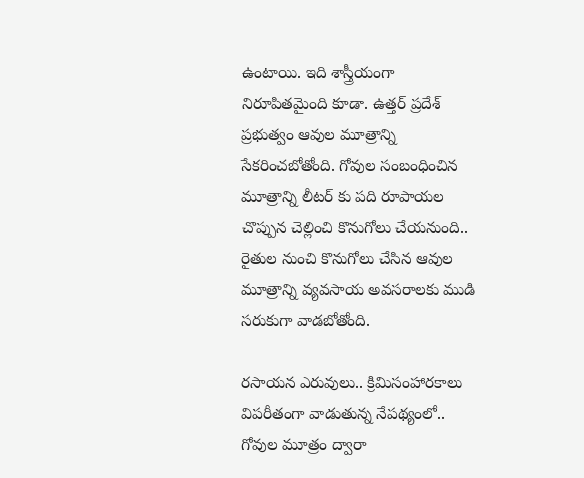ఉంటాయి. ఇది శాస్త్రీయంగా నిరూపితమైంది కూడా. ఉత్తర్ ప్రదేశ్ ప్రభుత్వం ఆవుల మూత్రాన్ని సేకరించబోతోంది. గోవుల సంబంధించిన మూత్రాన్ని లీటర్ కు పది రూపాయల చొప్పున చెల్లించి కొనుగోలు చేయనుంది.. రైతుల నుంచి కొనుగోలు చేసిన ఆవుల మూత్రాన్ని వ్యవసాయ అవసరాలకు ముడి సరుకుగా వాడబోతోంది.

రసాయన ఎరువులు.. క్రిమిసంహారకాలు విపరీతంగా వాడుతున్న నేపథ్యంలో.. గోవుల మూత్రం ద్వారా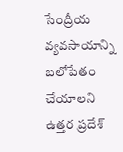సేంద్రీయ వ్యవసాయాన్ని బలోపేతం చేయాలని ఉత్తర ప్రదేశ్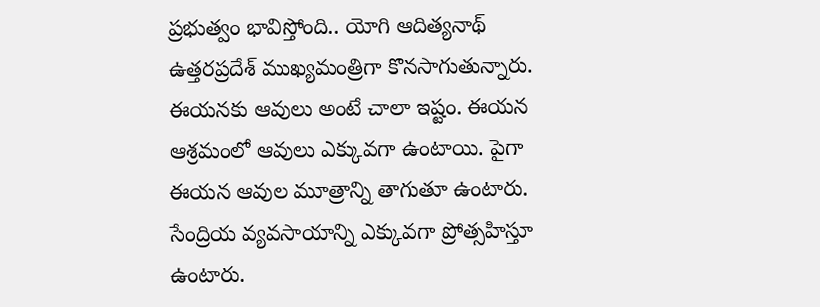ప్రభుత్వం భావిస్తోంది.. యోగి ఆదిత్యనాథ్ ఉత్తరప్రదేశ్ ముఖ్యమంత్రిగా కొనసాగుతున్నారు. ఈయనకు ఆవులు అంటే చాలా ఇష్టం. ఈయన ఆశ్రమంలో ఆవులు ఎక్కువగా ఉంటాయి. పైగా ఈయన ఆవుల మూత్రాన్ని తాగుతూ ఉంటారు. సేంద్రియ వ్యవసాయాన్ని ఎక్కువగా ప్రోత్సహిస్తూ ఉంటారు.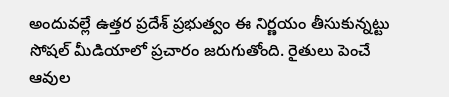అందువల్లే ఉత్తర ప్రదేశ్ ప్రభుత్వం ఈ నిర్ణయం తీసుకున్నట్టు సోషల్ మీడియాలో ప్రచారం జరుగుతోంది. రైతులు పెంచే ఆవుల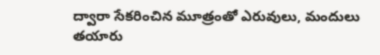ద్వారా సేకరించిన మూత్రంతో ఎరువులు, మందులు తయారు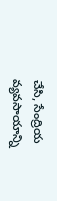చేసి, సేంద్రియ వ్యవసాయాన్ని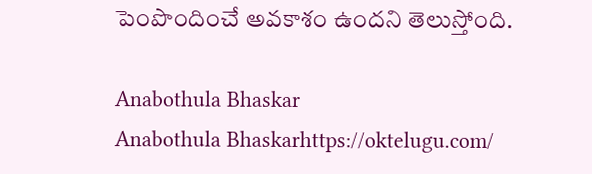పెంపొందించే అవకాశం ఉందని తెలుస్తోంది.

Anabothula Bhaskar
Anabothula Bhaskarhttps://oktelugu.com/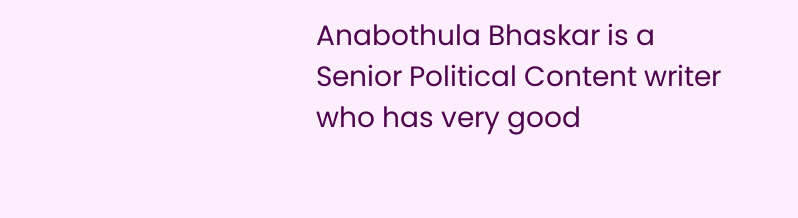Anabothula Bhaskar is a Senior Political Content writer who has very good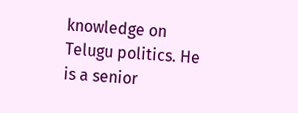knowledge on Telugu politics. He is a senior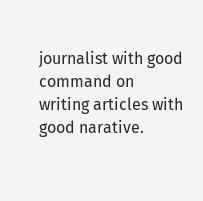journalist with good command on writing articles with good narative.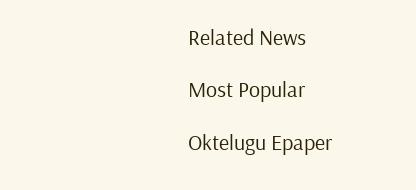Related News

Most Popular

Oktelugu Epaper